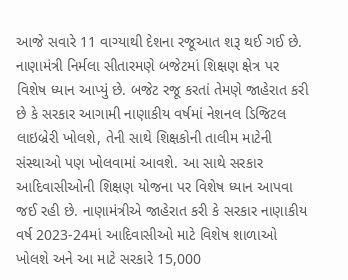આજે સવારે 11 વાગ્યાથી દેશના રજૂઆત શરૂ થઈ ગઈ છે. નાણામંત્રી નિર્મલા સીતારમણે બજેટમાં શિક્ષણ ક્ષેત્ર પર વિશેષ ધ્યાન આપ્યું છે. બજેટ રજૂ કરતાં તેમણે જાહેરાત કરી છે કે સરકાર આગામી નાણાકીય વર્ષમાં નેશનલ ડિજિટલ લાઇબ્રેરી ખોલશે, તેની સાથે શિક્ષકોની તાલીમ માટેની સંસ્થાઓ પણ ખોલવામાં આવશે. આ સાથે સરકાર આદિવાસીઓની શિક્ષણ યોજના પર વિશેષ ધ્યાન આપવા જઈ રહી છે. નાણામંત્રીએ જાહેરાત કરી કે સરકાર નાણાકીય વર્ષ 2023-24માં આદિવાસીઓ માટે વિશેષ શાળાઓ ખોલશે અને આ માટે સરકારે 15,000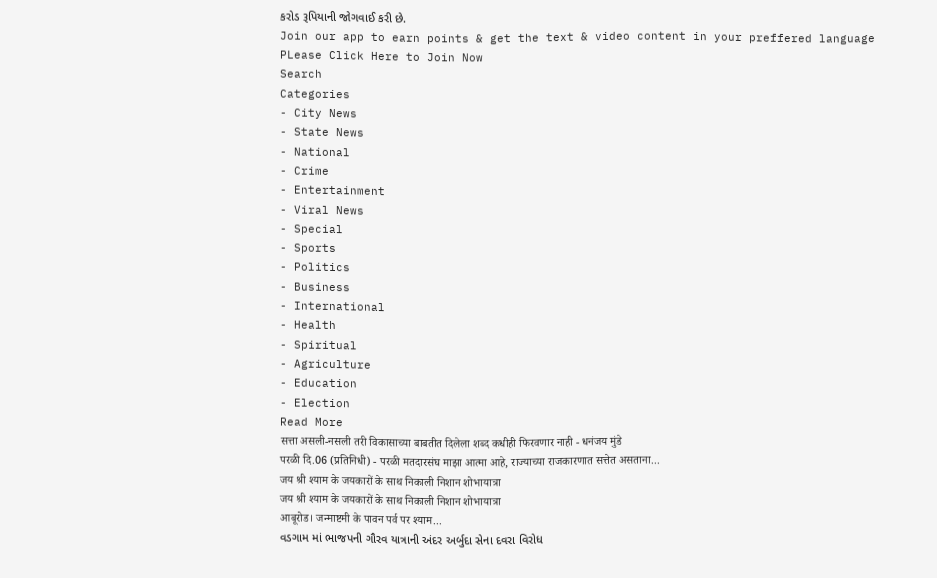કરોડ રૂપિયાની જોગવાઈ કરી છે.
Join our app to earn points & get the text & video content in your preffered language
PLease Click Here to Join Now
Search
Categories
- City News
- State News
- National
- Crime
- Entertainment
- Viral News
- Special
- Sports
- Politics
- Business
- International
- Health
- Spiritual
- Agriculture
- Education
- Election
Read More
सत्ता असली-नसली तरी विकासाच्या बाबतीत दिलेला शब्द कधीही फिरवणार नाही - धनंजय मुंडे
परळी दि.06 (प्रतिनिधी) - परळी मतदारसंघ माझा आत्मा आहे, राज्याच्या राजकारणात सत्तेत असताना...
जय श्री श्याम के जयकारों के साथ निकाली निशान शोभायात्रा
जय श्री श्याम के जयकारों के साथ निकाली निशान शोभायात्रा
आबूरोड। जन्माष्टमी के पावन पर्व पर श्याम...
વડગામ માં ભાજપની ગૌરવ યાત્રાની અંદર અર્બુદા સેના દવરા વિરોધ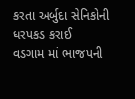કરતા અર્બુદા સેનિકોની ધરપકડ કરાઈ
વડગામ માં ભાજપની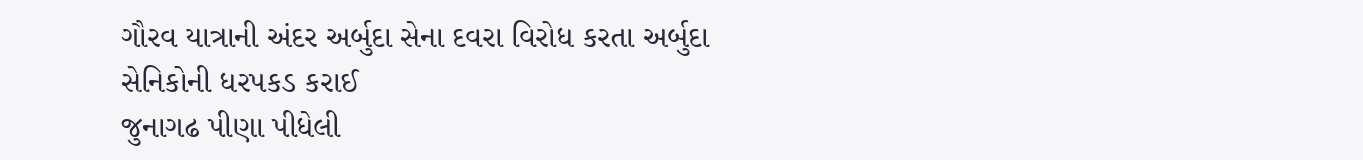ગૌરવ યાત્રાની અંદર અર્બુદા સેના દવરા વિરોધ કરતા અર્બુદા સેનિકોની ધરપકડ કરાઈ
જુનાગઢ પીણા પીધેલી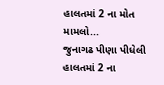હાલતમાં 2 ના મોત મામલો...
જુનાગઢ પીણા પીધેલી હાલતમાં 2 ના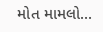મોત મામલો...